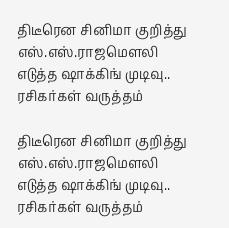திடீரென சினிமா குறித்து எஸ்.எஸ்.ராஜமௌலி எடுத்த ஷாக்கிங் முடிவு.. ரசிகர்கள் வருத்தம்

திடீரென சினிமா குறித்து எஸ்.எஸ்.ராஜமௌலி எடுத்த ஷாக்கிங் முடிவு.. ரசிகர்கள் வருத்தம்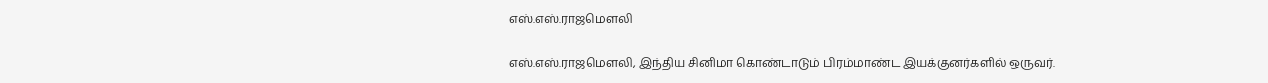எஸ்.எஸ்.ராஜமௌலி

எஸ்.எஸ்.ராஜமௌலி, இந்திய சினிமா கொண்டாடும் பிரம்மாண்ட இயக்குனர்களில் ஒருவர்.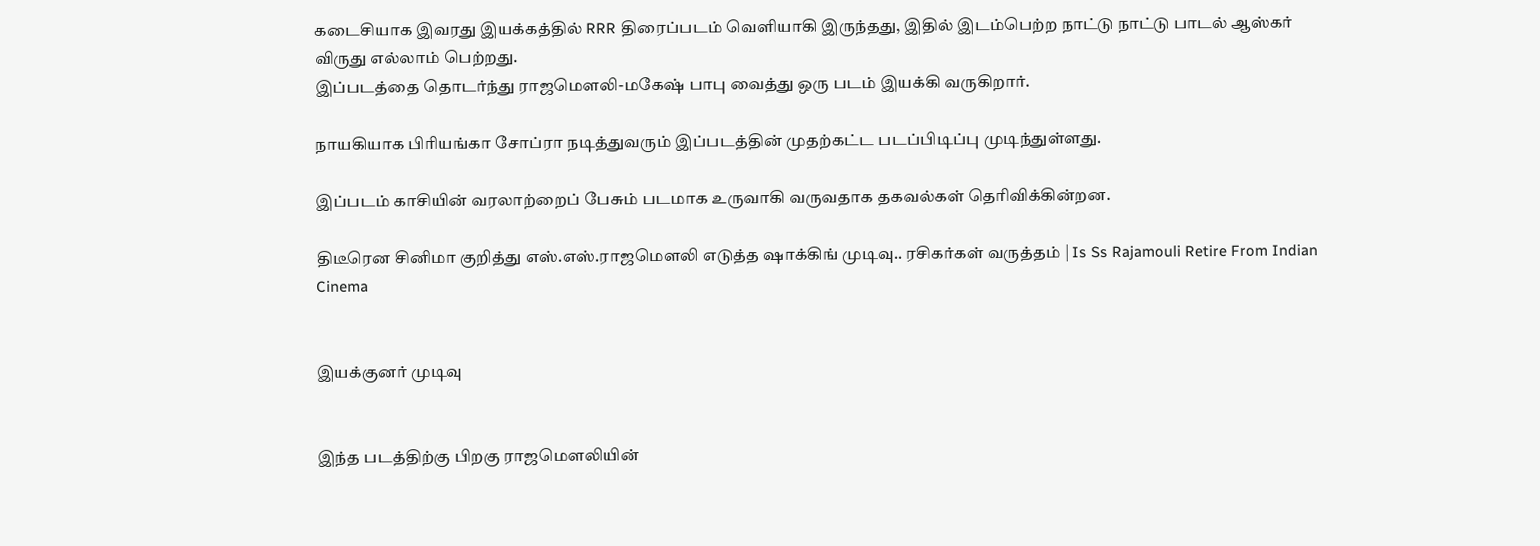கடைசியாக இவரது இயக்கத்தில் RRR திரைப்படம் வெளியாகி இருந்தது, இதில் இடம்பெற்ற நாட்டு நாட்டு பாடல் ஆஸ்கர் விருது எல்லாம் பெற்றது.
இப்படத்தை தொடர்ந்து ராஜமௌலி-மகேஷ் பாபு வைத்து ஒரு படம் இயக்கி வருகிறார்.

நாயகியாக பிரியங்கா சோப்ரா நடித்துவரும் இப்படத்தின் முதற்கட்ட படப்பிடிப்பு முடிந்துள்ளது.

இப்படம் காசியின் வரலாற்றைப் பேசும் படமாக உருவாகி வருவதாக தகவல்கள் தெரிவிக்கின்றன.

திடீரென சினிமா குறித்து எஸ்.எஸ்.ராஜமௌலி எடுத்த ஷாக்கிங் முடிவு.. ரசிகர்கள் வருத்தம் | Is Ss Rajamouli Retire From Indian Cinema


இயக்குனர் முடிவு


இந்த படத்திற்கு பிறகு ராஜமௌலியின்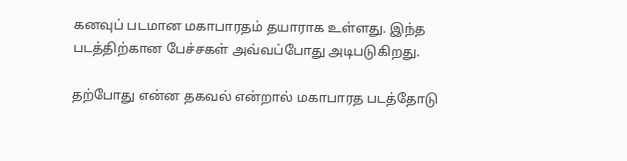கனவுப் படமான மகாபாரதம் தயாராக உள்ளது. இந்த படத்திற்கான பேச்சகள் அவ்வப்போது அடிபடுகிறது.

தற்போது என்ன தகவல் என்றால் மகாபாரத படத்தோடு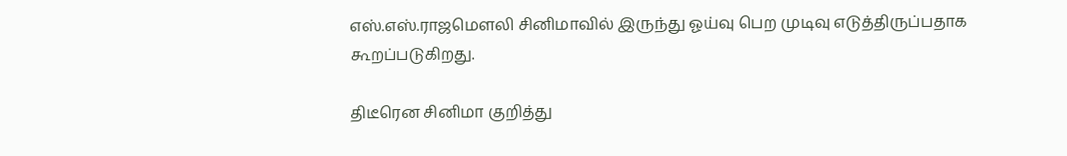எஸ்.எஸ்.ராஜமௌலி சினிமாவில் இருந்து ஓய்வு பெற முடிவு எடுத்திருப்பதாக கூறப்படுகிறது.

திடீரென சினிமா குறித்து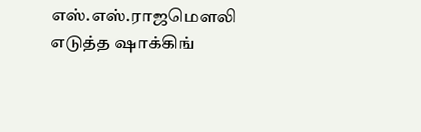எஸ்.எஸ்.ராஜமௌலி எடுத்த ஷாக்கிங்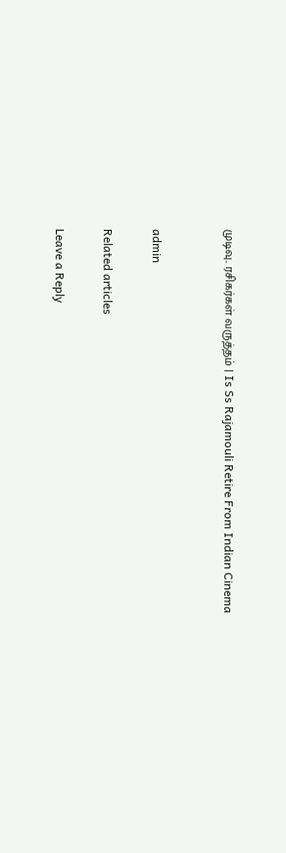முடிவு.. ரசிகர்கள் வருத்தம் | Is Ss Rajamouli Retire From Indian Cinema


admin

Related articles

Leave a Reply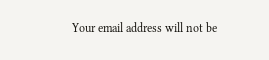Your email address will not be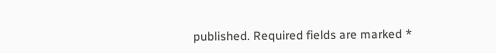published. Required fields are marked *